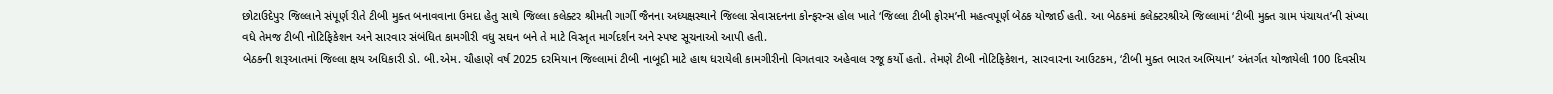છોટાઉદેપુર જિલ્લાને સંપૂર્ણ રીતે ટીબી મુક્ત બનાવવાના ઉમદા હેતુ સાથે જિલ્લા કલેક્ટર શ્રીમતી ગાર્ગી જૈનના અધ્યક્ષસ્થાને જિલ્લા સેવાસદનના કોન્ફરન્સ હોલ ખાતે ‘જિલ્લા ટીબી ફોરમ’ની મહત્વપૂર્ણ બેઠક યોજાઈ હતી. આ બેઠકમાં કલેક્ટરશ્રીએ જિલ્લામાં ‘ટીબી મુક્ત ગ્રામ પંચાયત’ની સંખ્યા વધે તેમજ ટીબી નોટિફિકેશન અને સારવાર સંબંધિત કામગીરી વધુ સઘન બને તે માટે વિસ્તૃત માર્ગદર્શન અને સ્પષ્ટ સૂચનાઓ આપી હતી.
બેઠકની શરૂઆતમાં જિલ્લા ક્ષય અધિકારી ડો. બી.એમ. ચૌહાણે વર્ષ 2025 દરમિયાન જિલ્લામાં ટીબી નાબૂદી માટે હાથ ધરાયેલી કામગીરીનો વિગતવાર અહેવાલ રજૂ કર્યો હતો. તેમણે ટીબી નોટિફિકેશન, સારવારના આઉટકમ, ‘ટીબી મુક્ત ભારત અભિયાન’ અંતર્ગત યોજાયેલી 100 દિવસીય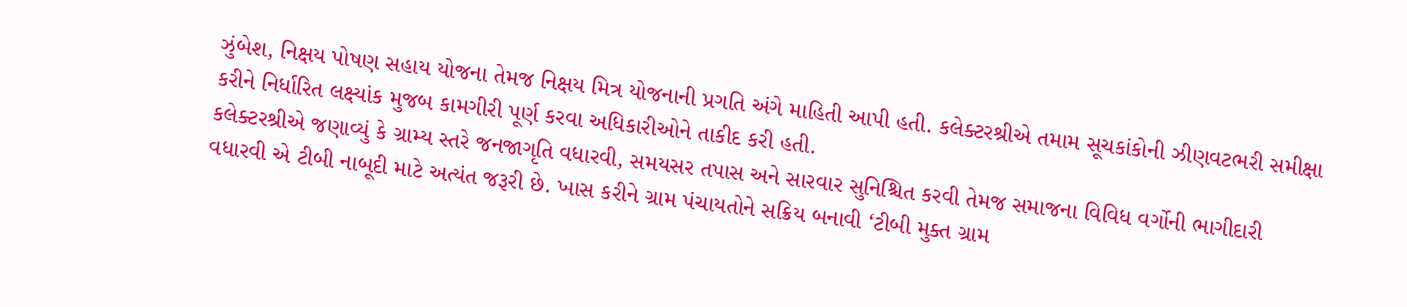ઝુંબેશ, નિક્ષય પોષણ સહાય યોજના તેમજ નિક્ષય મિત્ર યોજનાની પ્રગતિ અંગે માહિતી આપી હતી. કલેક્ટરશ્રીએ તમામ સૂચકાંકોની ઝીણવટભરી સમીક્ષા કરીને નિર્ધારિત લક્ષ્યાંક મુજબ કામગીરી પૂર્ણ કરવા અધિકારીઓને તાકીદ કરી હતી.
કલેક્ટરશ્રીએ જણાવ્યું કે ગ્રામ્ય સ્તરે જનજાગૃતિ વધારવી, સમયસર તપાસ અને સારવાર સુનિશ્ચિત કરવી તેમજ સમાજના વિવિધ વર્ગોની ભાગીદારી વધારવી એ ટીબી નાબૂદી માટે અત્યંત જરૂરી છે. ખાસ કરીને ગ્રામ પંચાયતોને સક્રિય બનાવી ‘ટીબી મુક્ત ગ્રામ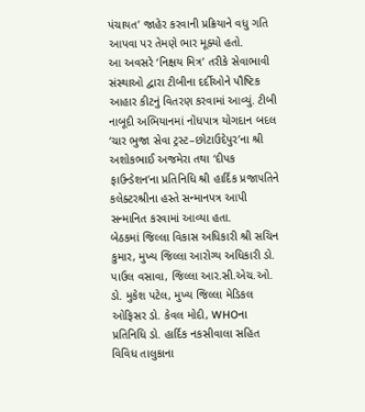પંચાયત’ જાહેર કરવાની પ્રક્રિયાને વધુ ગતિ આપવા પર તેમણે ભાર મૂક્યો હતો.
આ અવસરે ‘નિક્ષય મિત્ર’ તરીકે સેવાભાવી સંસ્થાઓ દ્વારા ટીબીના દર્દીઓને પૌષ્ટિક આહાર કીટનું વિતરણ કરવામાં આવ્યું. ટીબી નાબૂદી અભિયાનમાં નોંધપાત્ર યોગદાન બદલ ‘ચાર ભુજા સેવા ટ્રસ્ટ–છોટાઉદેપુર’ના શ્રી અશોકભાઈ અજમેરા તથા ‘દીપક ફાઉન્ડેશન’ના પ્રતિનિધિ શ્રી હાર્દિક પ્રજાપતિને કલેક્ટરશ્રીના હસ્તે સન્માનપત્ર આપી સન્માનિત કરવામાં આવ્યા હતા.
બેઠકમાં જિલ્લા વિકાસ અધિકારી શ્રી સચિન કુમાર, મુખ્ય જિલ્લા આરોગ્ય અધિકારી ડો. પાઉલ વસાવા, જિલ્લા આર.સી.એચ.ઓ. ડો. મુકેશ પટેલ, મુખ્ય જિલ્લા મેડિકલ ઓફિસર ડો. કેવલ મોદી, WHOના પ્રતિનિધિ ડો. હાર્દિક નકસીવાલા સહિત વિવિધ તાલુકાના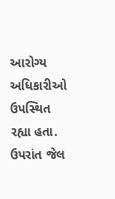આરોગ્ય અધિકારીઓ ઉપસ્થિત રહ્યા હતા. ઉપરાંત જેલ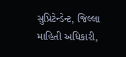સુપ્રિટેન્ડેન્ટ, જિલ્લા માહિતી અધિકારી,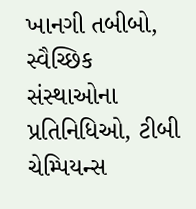ખાનગી તબીબો, સ્વૈચ્છિક સંસ્થાઓના પ્રતિનિધિઓ, ટીબી ચેમ્પિયન્સ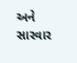અને સારવાર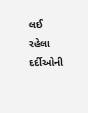લઈ રહેલા દર્દીઓની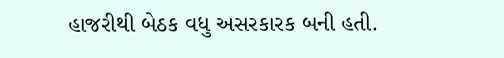હાજરીથી બેઠક વધુ અસરકારક બની હતી.